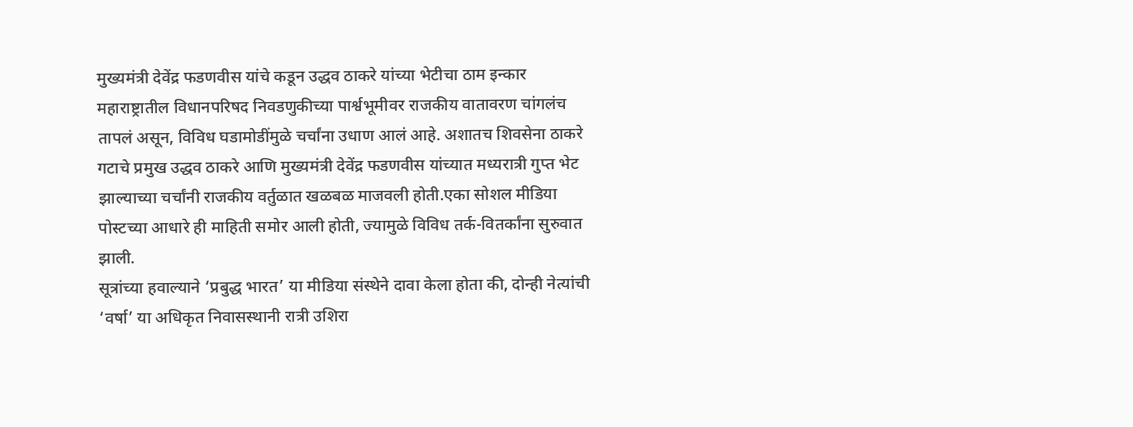मुख्यमंत्री देवेंद्र फडणवीस यांचे कडून उद्धव ठाकरे यांच्या भेटीचा ठाम इन्कार
महाराष्ट्रातील विधानपरिषद निवडणुकीच्या पार्श्वभूमीवर राजकीय वातावरण चांगलंच तापलं असून, विविध घडामोडींमुळे चर्चांना उधाण आलं आहे. अशातच शिवसेना ठाकरे गटाचे प्रमुख उद्धव ठाकरे आणि मुख्यमंत्री देवेंद्र फडणवीस यांच्यात मध्यरात्री गुप्त भेट झाल्याच्या चर्चांनी राजकीय वर्तुळात खळबळ माजवली होती.एका सोशल मीडिया पोस्टच्या आधारे ही माहिती समोर आली होती, ज्यामुळे विविध तर्क-वितर्कांना सुरुवात झाली.
सूत्रांच्या हवाल्याने ‘प्रबुद्ध भारत’ या मीडिया संस्थेने दावा केला होता की, दोन्ही नेत्यांची ‘वर्षा’ या अधिकृत निवासस्थानी रात्री उशिरा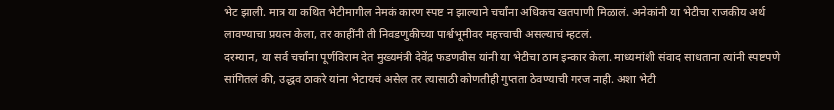भेट झाली. मात्र या कथित भेटीमागील नेमकं कारण स्पष्ट न झाल्याने चर्चांना अधिकच खतपाणी मिळालं. अनेकांनी या भेटीचा राजकीय अर्थ लावण्याचा प्रयत्न केला, तर काहींनी ती निवडणुकीच्या पार्श्वभूमीवर महत्त्वाची असल्याचं म्हटलं.
दरम्यान, या सर्व चर्चांना पूर्णविराम देत मुख्यमंत्री देवेंद्र फडणवीस यांनी या भेटीचा ठाम इन्कार केला. माध्यमांशी संवाद साधताना त्यांनी स्पष्टपणे सांगितलं की, उद्धव ठाकरे यांना भेटायचं असेल तर त्यासाठी कोणतीही गुप्तता ठेवण्याची गरज नाही. अशा भेटी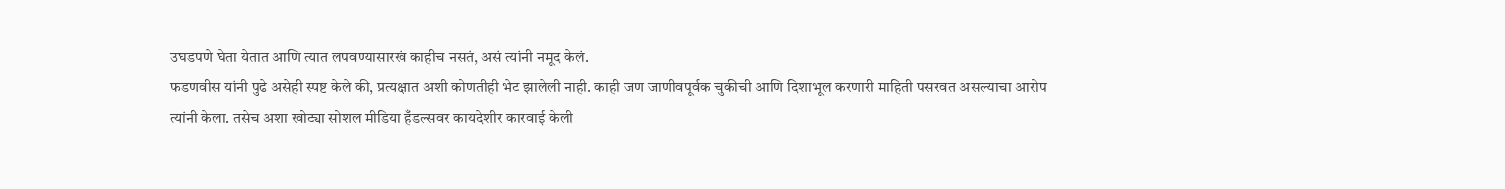उघडपणे घेता येतात आणि त्यात लपवण्यासारखं काहीच नसतं, असं त्यांनी नमूद केलं.
फडणवीस यांनी पुढे असेही स्पष्ट केले की, प्रत्यक्षात अशी कोणतीही भेट झालेली नाही. काही जण जाणीवपूर्वक चुकीची आणि दिशाभूल करणारी माहिती पसरवत असल्याचा आरोप त्यांनी केला. तसेच अशा खोट्या सोशल मीडिया हँडल्सवर कायदेशीर कारवाई केली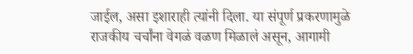जाईल, असा इशाराही त्यांनी दिला. या संपूर्ण प्रकरणामुळे राजकीय चर्चांना वेगळं वळण मिळालं असून, आगामी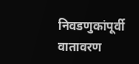निवडणुकांपूर्वी वातावरण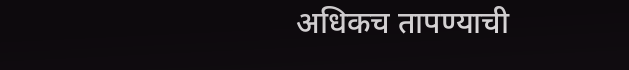अधिकच तापण्याची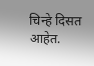चिन्हे दिसत आहेत.